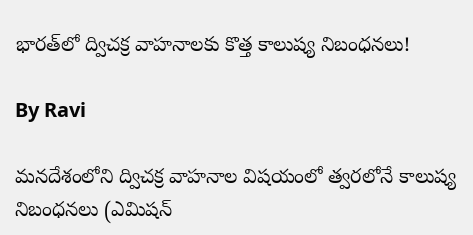భారత్‌లో ద్విచక్ర వాహనాలకు కొత్త కాలుష్య నిబంధనలు!

By Ravi

మనదేశంలోని ద్విచక్ర వాహనాల విషయంలో త్వరలోనే కాలుష్య నిబంధనలు (ఎమిషన్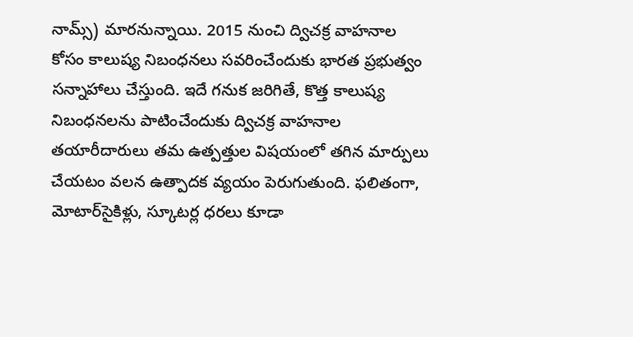నామ్స్) మారనున్నాయి. 2015 నుంచి ద్విచక్ర వాహనాల కోసం కాలుష్య నిబంధనలు సవరించేందుకు భారత ప్రభుత్వం సన్నాహాలు చేస్తుంది. ఇదే గనుక జరిగితే, కొత్త కాలుష్య నిబంధనలను పాటించేందుకు ద్విచక్ర వాహనాల తయారీదారులు తమ ఉత్పత్తుల విషయంలో తగిన మార్పులు చేయటం వలన ఉత్పాదక వ్యయం పెరుగుతుంది. ఫలితంగా, మోటార్‌సైకిళ్లు, స్కూటర్ల ధరలు కూడా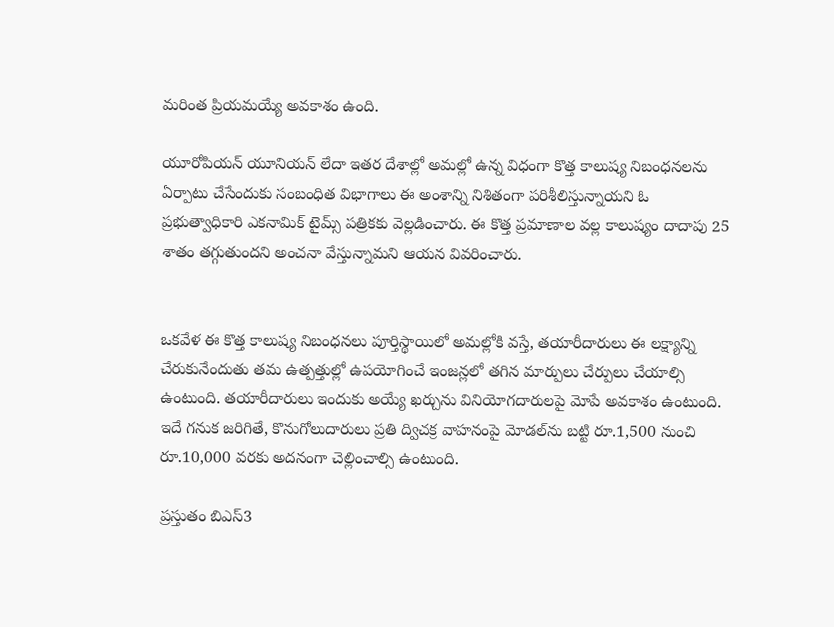మరింత ప్రియమయ్యే అవకాశం ఉంది.

యూరోపియన్ యూనియన్ లేదా ఇతర దేశాల్లో అమల్లో ఉన్న విధంగా కొత్త కాలుష్య నిబంధనలను ఏర్పాటు చేసేందుకు సంబంధిత విభాగాలు ఈ అంశాన్ని నిశితంగా పరిశీలిస్తున్నాయని ఓ ప్రభుత్వాధికారి ఎకనామిక్ టైమ్స్ పత్రికకు వెల్లడించారు. ఈ కొత్త ప్రమాణాల వల్ల కాలుష్యం దాదాపు 25 శాతం తగ్గుతుందని అంచనా వేస్తున్నామని ఆయన వివరించారు.


ఒకవేళ ఈ కొత్త కాలుష్య నిబంధనలు పూర్తిస్థాయిలో అమల్లోకి వస్తే, తయారీదారులు ఈ లక్ష్యాన్ని చేరుకునేందుతు తమ ఉత్పత్తుల్లో ఉపయోగించే ఇంజన్లలో తగిన మార్పులు చేర్పులు చేయాల్సి ఉంటుంది. తయారీదారులు ఇందుకు అయ్యే ఖర్చును వినియోగదారులపై మోపే అవకాశం ఉంటుంది. ఇదే గనుక జరిగితే, కొనుగోలుదారులు ప్రతి ద్విచక్ర వాహనంపై మోడల్‌ను బట్టి రూ.1,500 నుంచి రూ.10,000 వరకు అదనంగా చెల్లించాల్సి ఉంటుంది.

ప్రస్తుతం బిఎస్3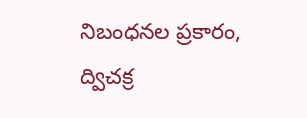నిబంధనల ప్రకారం, ద్విచక్ర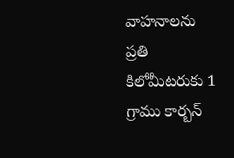వాహనాలను ప్రతి కిలోమీటరుకు 1 గ్రాము కార్బన్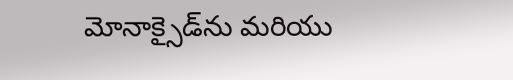మోనాక్సైడ్‌ను మరియు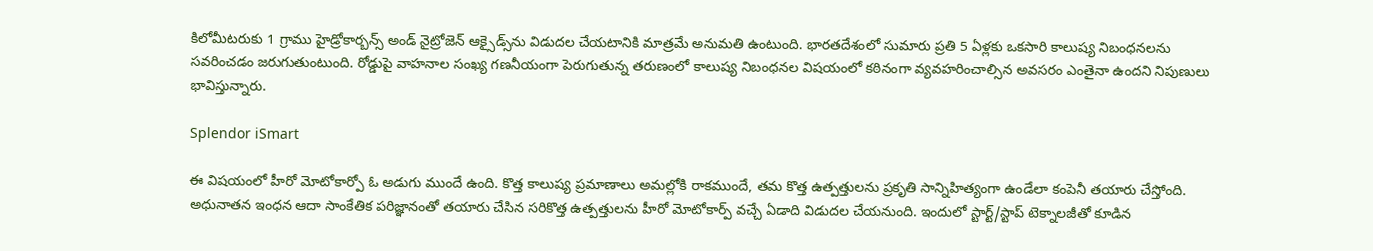కిలోమీటరుకు 1 గ్రాము హైడ్రోకార్బన్స్ అండ్ నైట్రోజెన్ ఆక్సైడ్స్‌ను విడుదల చేయటానికి మాత్రమే అనుమతి ఉంటుంది. భారతదేశంలో సుమారు ప్రతి 5 ఏళ్లకు ఒకసారి కాలుష్య నిబంధనలను సవరించడం జరుగుతుంటుంది. రోడ్డుపై వాహనాల సంఖ్య గణనీయంగా పెరుగుతున్న తరుణంలో కాలుష్య నిబంధనల విషయంలో కఠినంగా వ్యవహరించాల్సిన అవసరం ఎంతైనా ఉందని నిపుణులు భావిస్తున్నారు.

Splendor iSmart

ఈ విషయంలో హీరో మోటోకార్పో ఓ అడుగు ముందే ఉంది. కొత్త కాలుష్య ప్రమాణాలు అమల్లోకి రాకముందే, తమ కొత్త ఉత్పత్తులను ప్రకృతి సాన్నిహిత్యంగా ఉండేలా కంపెనీ తయారు చేస్తోంది. అధునాతన ఇంధన ఆదా సాంకేతిక పరిజ్ఞానంతో తయారు చేసిన సరికొత్త ఉత్పత్తులను హీరో మోటోకార్ప్ వచ్చే ఏడాది విడుదల చేయనుంది. ఇందులో స్టార్ట్/స్టాప్ టెక్నాలజీతో కూడిన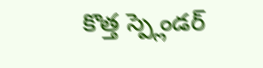కొత్త స్ప్లెండర్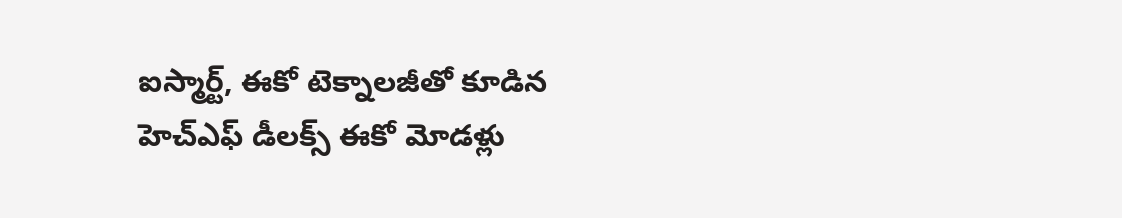ఐస్మార్ట్, ఈకో టెక్నాలజీతో కూడిన హెచ్ఎఫ్ డీలక్స్ ఈకో మోడళ్లు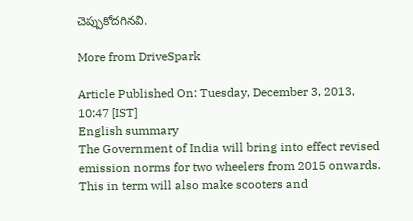చెప్పుకోదగినవి.

More from DriveSpark

Article Published On: Tuesday, December 3, 2013, 10:47 [IST]
English summary
The Government of India will bring into effect revised emission norms for two wheelers from 2015 onwards. This in term will also make scooters and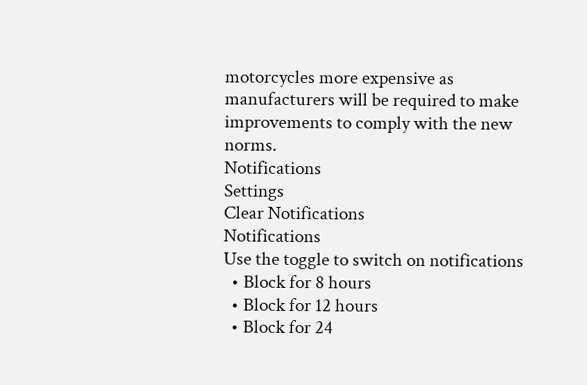motorcycles more expensive as manufacturers will be required to make improvements to comply with the new norms.
Notifications
Settings
Clear Notifications
Notifications
Use the toggle to switch on notifications
  • Block for 8 hours
  • Block for 12 hours
  • Block for 24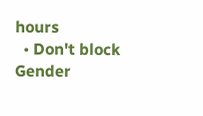hours
  • Don't block
Gender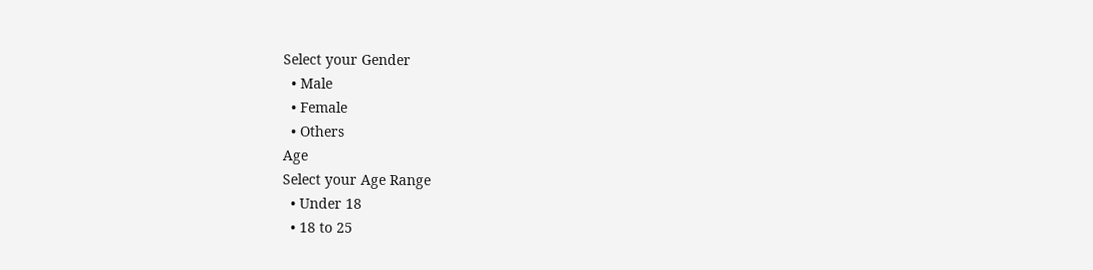Select your Gender
  • Male
  • Female
  • Others
Age
Select your Age Range
  • Under 18
  • 18 to 25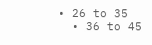• 26 to 35
  • 36 to 45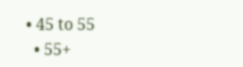• 45 to 55
  • 55+